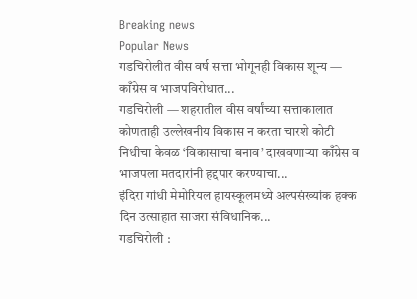Breaking news
Popular News
गडचिरोलीत वीस वर्ष सत्ता भोगूनही विकास शून्य — काँग्रेस व भाजपविरोधात...
गडचिरोली — शहरातील वीस वर्षांच्या सत्ताकालात कोणताही उल्लेखनीय विकास न करता चारशे कोटी निधीचा केवळ ‘विकासाचा बनाव’ दाखवणाऱ्या काँग्रेस व भाजपला मतदारांनी हद्दपार करण्याचा...
इंदिरा गांधी मेमोरियल हायस्कूलमध्ये अल्पसंख्यांक हक्क दिन उत्साहात साजरा संविधानिक...
गडचिरोली :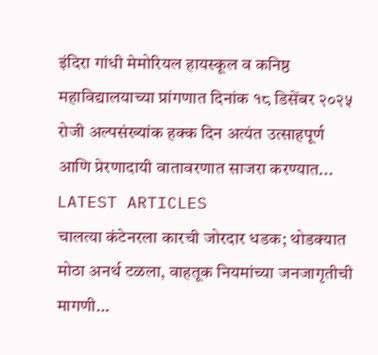इंदिरा गांधी मेमोरियल हायस्कूल व कनिष्ठ महाविद्यालयाच्या प्रांगणात दिनांक १८ डिसेंबर २०२५ रोजी अल्पसंख्यांक हक्क दिन अत्यंत उत्साहपूर्ण आणि प्रेरणादायी वातावरणात साजरा करण्यात...
LATEST ARTICLES
चालत्या कंटेनरला कारची जोरदार धडक; थोडक्यात मोठा अनर्थ टळला, वाहतूक नियमांच्या जनजागृतीची मागणी…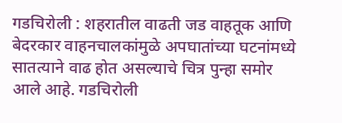गडचिरोली : शहरातील वाढती जड वाहतूक आणि बेदरकार वाहनचालकांमुळे अपघातांच्या घटनांमध्ये सातत्याने वाढ होत असल्याचे चित्र पुन्हा समोर आले आहे. गडचिरोली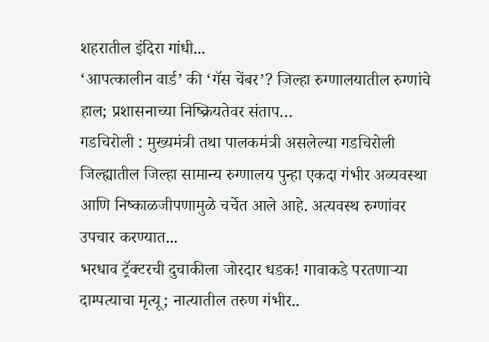शहरातील इंदिरा गांधी...
‘आपत्कालीन वार्ड’ की ‘गॅस चेंबर’? जिल्हा रुग्णालयातील रुग्णांचे हाल; प्रशासनाच्या निष्क्रियतेवर संताप…
गडचिरोली : मुख्यमंत्री तथा पालकमंत्री असलेल्या गडचिरोली जिल्ह्यातील जिल्हा सामान्य रुग्णालय पुन्हा एकदा गंभीर अव्यवस्था आणि निष्काळजीपणामुळे चर्चेत आले आहे. अत्यवस्थ रुग्णांवर उपचार करण्यात...
भरधाव ट्रॅक्टरची दुचाकीला जोरदार धडक! गावाकडे परतणाऱ्या दाम्पत्याचा मृत्यू; नात्यातील तरुण गंभीर..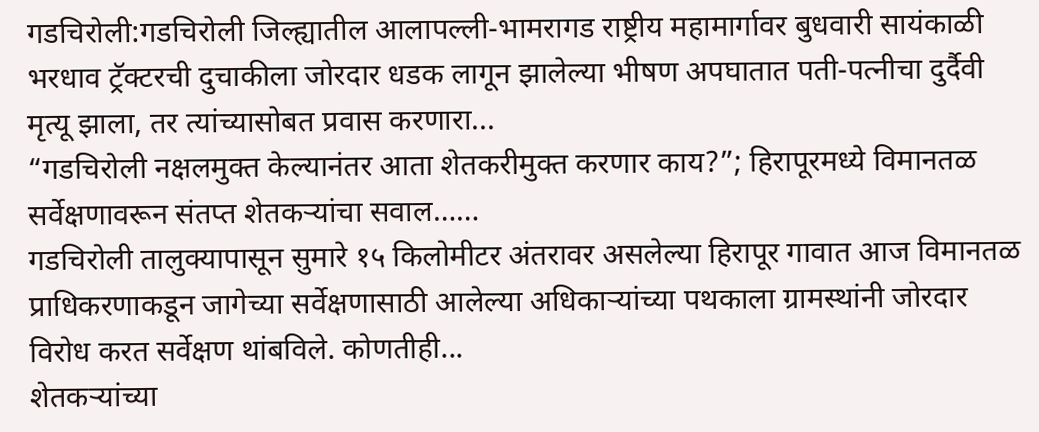गडचिरोली:गडचिरोली जिल्ह्यातील आलापल्ली-भामरागड राष्ट्रीय महामार्गावर बुधवारी सायंकाळी भरधाव ट्रॅक्टरची दुचाकीला जोरदार धडक लागून झालेल्या भीषण अपघातात पती-पत्नीचा दुर्दैवी मृत्यू झाला, तर त्यांच्यासोबत प्रवास करणारा...
“गडचिरोली नक्षलमुक्त केल्यानंतर आता शेतकरीमुक्त करणार काय?”; हिरापूरमध्ये विमानतळ सर्वेक्षणावरून संतप्त शेतकऱ्यांचा सवाल……
गडचिरोली तालुक्यापासून सुमारे १५ किलोमीटर अंतरावर असलेल्या हिरापूर गावात आज विमानतळ प्राधिकरणाकडून जागेच्या सर्वेक्षणासाठी आलेल्या अधिकाऱ्यांच्या पथकाला ग्रामस्थांनी जोरदार विरोध करत सर्वेक्षण थांबविले. कोणतीही...
शेतकऱ्यांच्या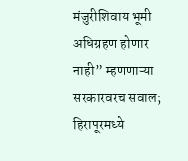मंजुरीशिवाय भूमी अधिग्रहण होणार नाही” म्हणणाऱ्या सरकारवरच सवाल; हिरापूरमध्ये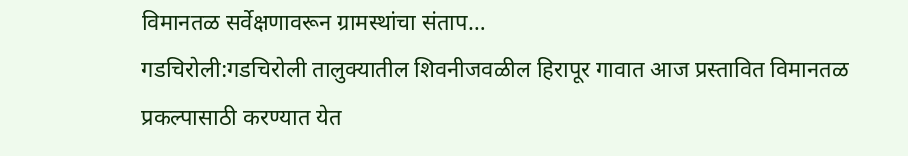विमानतळ सर्वेक्षणावरून ग्रामस्थांचा संताप…
गडचिरोली:गडचिरोली तालुक्यातील शिवनीजवळील हिरापूर गावात आज प्रस्तावित विमानतळ प्रकल्पासाठी करण्यात येत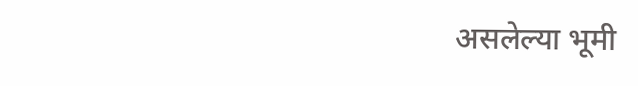असलेल्या भूमी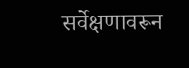सर्वेक्षणावरून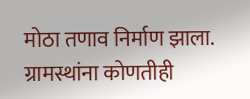मोठा तणाव निर्माण झाला. ग्रामस्थांना कोणतीही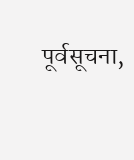पूर्वसूचना,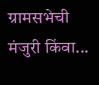ग्रामसभेची मंजुरी किंवा...